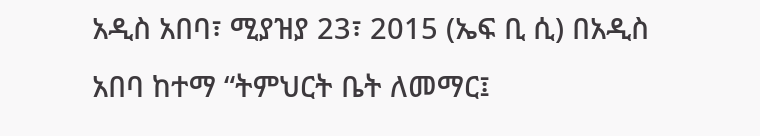አዲስ አበባ፣ ሚያዝያ 23፣ 2015 (ኤፍ ቢ ሲ) በአዲስ አበባ ከተማ “ትምህርት ቤት ለመማር፤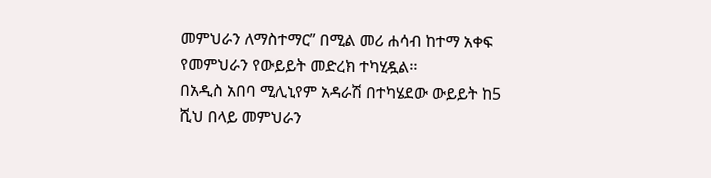መምህራን ለማስተማር” በሚል መሪ ሐሳብ ከተማ አቀፍ የመምህራን የውይይት መድረክ ተካሂዷል፡፡
በአዲስ አበባ ሚሊኒየም አዳራሽ በተካሄደው ውይይት ከ5 ሺህ በላይ መምህራን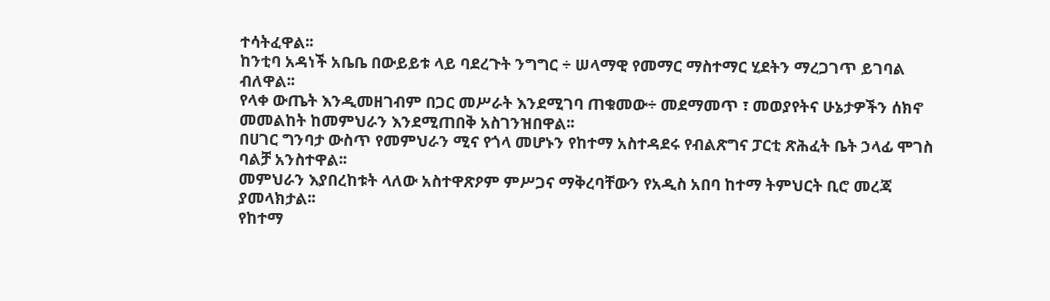ተሳትፈዋል፡፡
ከንቲባ አዳነች አቤቤ በውይይቱ ላይ ባደረጉት ንግግር ÷ ሠላማዊ የመማር ማስተማር ሂደትን ማረጋገጥ ይገባል ብለዋል፡፡
የላቀ ውጤት እንዲመዘገብም በጋር መሥራት እንደሚገባ ጠቁመው÷ መደማመጥ ፣ መወያየትና ሁኔታዎችን ሰክኖ መመልከት ከመምህራን እንደሚጠበቅ አስገንዝበዋል፡፡
በሀገር ግንባታ ውስጥ የመምህራን ሚና የጎላ መሆኑን የከተማ አስተዳደሩ የብልጽግና ፓርቲ ጽሕፈት ቤት ኃላፊ ሞገስ ባልቻ አንስተዋል፡፡
መምህራን እያበረከቱት ላለው አስተዋጽዖም ምሥጋና ማቅረባቸውን የአዲስ አበባ ከተማ ትምህርት ቢሮ መረጃ ያመላክታል፡፡
የከተማ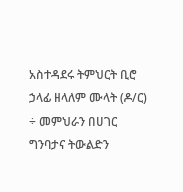አስተዳደሩ ትምህርት ቢሮ ኃላፊ ዘላለም ሙላት (ዶ/ር) ÷ መምህራን በሀገር ግንባታና ትውልድን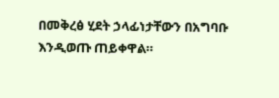በመቅረፅ ሂደት ኃላፊነታቸውን በአግባቡ እንዲወጡ ጠይቀዋል።